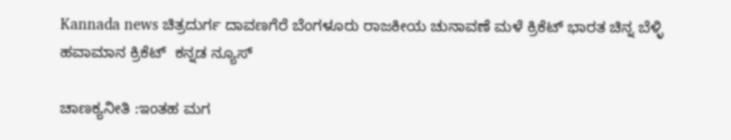Kannada news ಚಿತ್ರದುರ್ಗ ದಾವಣಗೆರೆ ಬೆಂಗಳೂರು ರಾಜಕೀಯ ಚುನಾವಣೆ ಮಳೆ ಕ್ರಿಕೆಟ್ ಭಾರತ ಚಿನ್ನ ಬೆಳ್ಳಿ ಹವಾಮಾನ ಕ್ರಿಕೆಟ್  ಕನ್ನಡ ನ್ಯೂಸ್

ಚಾಣಕ್ಯನೀತಿ :ಇಂತಹ ಮಗ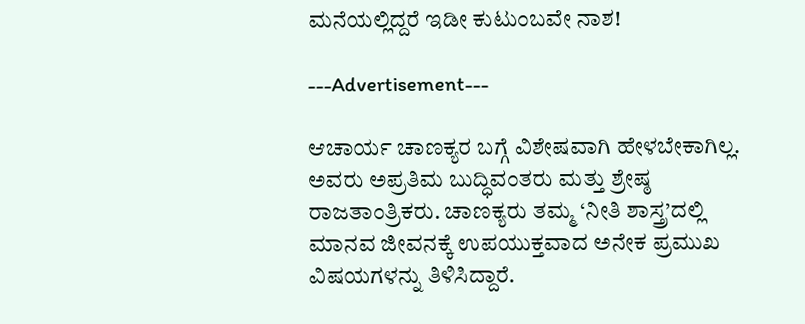ಮನೆಯಲ್ಲಿದ್ದರೆ ಇಡೀ ಕುಟುಂಬವೇ ನಾಶ!

---Advertisement---

ಆಚಾರ್ಯ ಚಾಣಕ್ಯರ ಬಗ್ಗೆ ವಿಶೇಷವಾಗಿ ಹೇಳಬೇಕಾಗಿಲ್ಲ. ಅವರು ಅಪ್ರತಿಮ ಬುದ್ಧಿವಂತರು ಮತ್ತು ಶ್ರೇಷ್ಠ ರಾಜತಾಂತ್ರಿಕರು. ಚಾಣಕ್ಯರು ತಮ್ಮ ‘ನೀತಿ ಶಾಸ್ತ್ರ’ದಲ್ಲಿ ಮಾನವ ಜೀವನಕ್ಕೆ ಉಪಯುಕ್ತವಾದ ಅನೇಕ ಪ್ರಮುಖ ವಿಷಯಗಳನ್ನು ತಿಳಿಸಿದ್ದಾರೆ.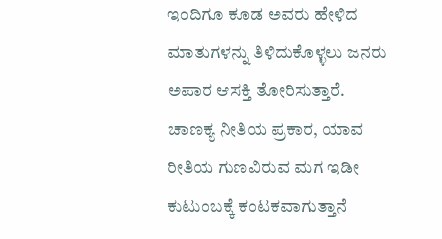ಇಂದಿಗೂ ಕೂಡ ಅವರು ಹೇಳಿದ ಮಾತುಗಳನ್ನು ತಿಳಿದುಕೊಳ್ಳಲು ಜನರು ಅಪಾರ ಆಸಕ್ತಿ ತೋರಿಸುತ್ತಾರೆ. ಚಾಣಕ್ಯ ನೀತಿಯ ಪ್ರಕಾರ, ಯಾವ ರೀತಿಯ ಗುಣವಿರುವ ಮಗ ಇಡೀ ಕುಟುಂಬಕ್ಕೆ ಕಂಟಕವಾಗುತ್ತಾನೆ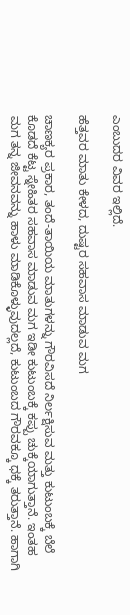ಎಂಬುದರ ವಿವರ ಇಲ್ಲಿದೆ.

ಹೆತ್ತವರ ಮಾತು ಕೇಳದ, ದುಷ್ಟರ ಸಹವಾಸ ಮಾಡುವ ಮಗ

ಚಾಣಕ್ಯರ ಪ್ರಕಾರ, ತಂದೆ-ತಾಯಿಯ ಮಾತುಗಳನ್ನು ಗೌರವಿಸದೆ ನಿರ್ಲಕ್ಷಿಸುವ ಮತ್ತು ಕುಟುಂಬಕ್ಕೆ ಬೆಲೆ ಕೊಡದೆ ಕೆಟ್ಟ ಸ್ನೇಹಿತರ ಸಹವಾಸ ಮಾಡುವ ಮಗ ಇಡೀ ಕುಟುಂಬಕ್ಕೆ ಕಪ್ಪು ಚುಕ್ಕೆಯಾಗುತ್ತಾನೆ. ಇಂತಹ ಮಗ ತನ್ನ ಜೀವನವನ್ನು ಹಾಳು ಮಾಡಿಕೊಳ್ಳುವುದಲ್ಲದೆ, ಕುಟುಂಬದ ಗೌರವಕ್ಕೂ ಧಕ್ಕೆ ತರುತ್ತಾನೆ. ಹಾಗಾಗಿ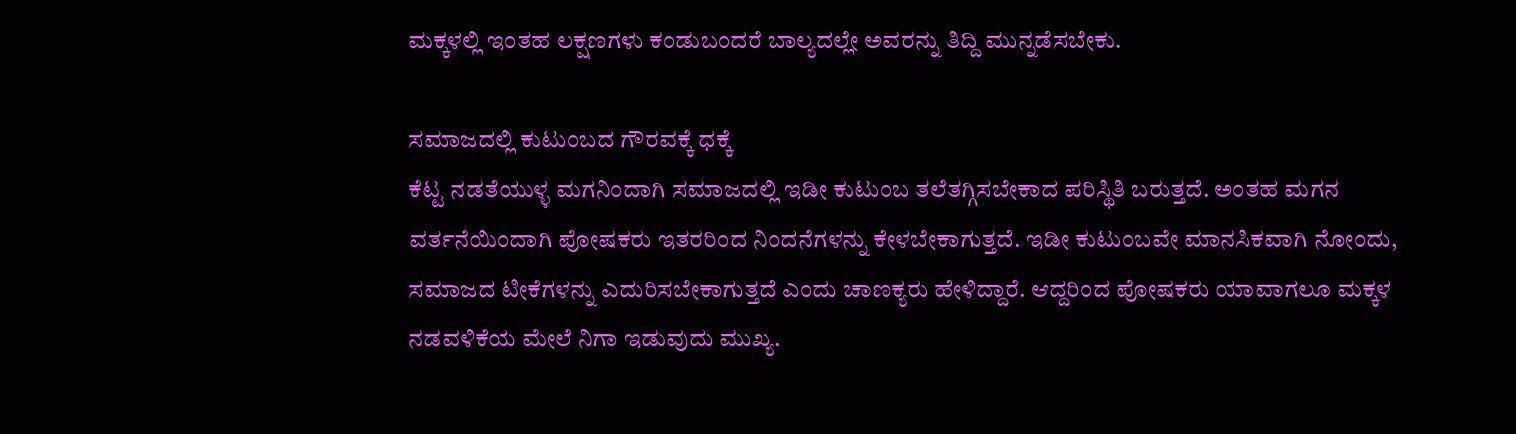ಮಕ್ಕಳಲ್ಲಿ ಇಂತಹ ಲಕ್ಷಣಗಳು ಕಂಡುಬಂದರೆ ಬಾಲ್ಯದಲ್ಲೇ ಅವರನ್ನು ತಿದ್ದಿ ಮುನ್ನಡೆಸಬೇಕು.

ಸಮಾಜದಲ್ಲಿ ಕುಟುಂಬದ ಗೌರವಕ್ಕೆ ಧಕ್ಕೆ
ಕೆಟ್ಟ ನಡತೆಯುಳ್ಳ ಮಗನಿಂದಾಗಿ ಸಮಾಜದಲ್ಲಿ ಇಡೀ ಕುಟುಂಬ ತಲೆತಗ್ಗಿಸಬೇಕಾದ ಪರಿಸ್ಥಿತಿ ಬರುತ್ತದೆ. ಅಂತಹ ಮಗನ ವರ್ತನೆಯಿಂದಾಗಿ ಪೋಷಕರು ಇತರರಿಂದ ನಿಂದನೆಗಳನ್ನು ಕೇಳಬೇಕಾಗುತ್ತದೆ. ಇಡೀ ಕುಟುಂಬವೇ ಮಾನಸಿಕವಾಗಿ ನೋಂದು, ಸಮಾಜದ ಟೀಕೆಗಳನ್ನು ಎದುರಿಸಬೇಕಾಗುತ್ತದೆ ಎಂದು ಚಾಣಕ್ಯರು ಹೇಳಿದ್ದಾರೆ. ಆದ್ದರಿಂದ ಪೋಷಕರು ಯಾವಾಗಲೂ ಮಕ್ಕಳ ನಡವಳಿಕೆಯ ಮೇಲೆ ನಿಗಾ ಇಡುವುದು ಮುಖ್ಯ.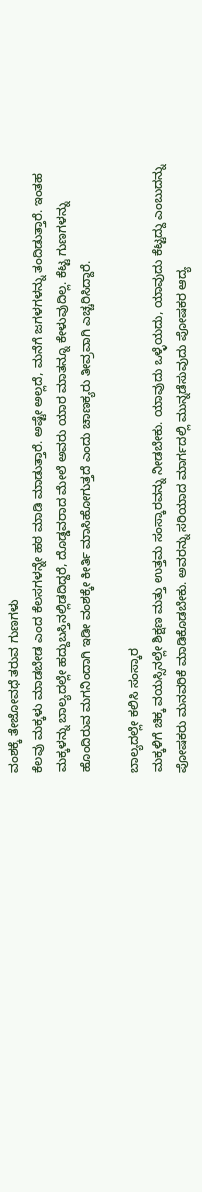ವಂಶಕ್ಕೆ ತೇಜೋವಧೆ ತರುವ ಗುಣಗಳು
ಕೆಲವು ಮಕ್ಕಳು ಮಾಡಬೇಡ ಎಂದ ಕೆಲಸಗಳನ್ನೇ ಹಠ ಮಾಡಿ ಮಾಡುತ್ತಾರೆ. ಅಷ್ಟೇ ಅಲ್ಲದೆ, ಮನೆಗೆ ಜಗಳಗಳನ್ನು ತಂದಿಡುತ್ತಾರೆ. ಇಂತಹ ಮಕ್ಕಳನ್ನು ಬಾಲ್ಯದಲ್ಲೇ ಹದ್ದುಬಸ್ತಿನಲ್ಲಿಡದಿದ್ದರೆ, ದೊಡ್ಡವರಾದ ಮೇಲೆ ಅವರು ಯಾರ ಮಾತನ್ನೂ ಕೇಳುವುದಿಲ್ಲ. ಕೆಟ್ಟ ಗುಣಗಳನ್ನು ಹೊಂದಿರುವ ಮಗನಿಂದಾಗಿ ಇಡೀ ವಂಶಕ್ಕೇ ಕೀರ್ತಿ ಮಾಸಿಹೋಗುತ್ತದೆ ಎಂದು ಚಾಣಕ್ಯರು ತೀವ್ರವಾಗಿ ಎಚ್ಚರಿಸಿದ್ದಾರೆ.

ಬಾಲ್ಯದಲ್ಲೇ ಕಲಿಸಿ ಸಂಸ್ಕಾರ
ಮಕ್ಕಳಿಗೆ ಚಿಕ್ಕ ವಯಸ್ಸಿನಲ್ಲೇ ಶಿಕ್ಷಣ ಮತ್ತು ಉತ್ತಮ ಸಂಸ್ಕಾರವನ್ನು ನೀಡಬೇಕು. ಯಾವುದು ಒಳ್ಳೆಯದು, ಯಾವುದು ಕೆಟ್ಟದ್ದು ಎಂಬುದನ್ನು ಪೋಷಕರು ಮನವರಿಕೆ ಮಾಡಿಕೊಡಬೇಕು. ಅವರನ್ನು ಸರಿಯಾದ ಮಾರ್ಗದಲ್ಲಿ ಮುನ್ನಡೆಸುವುದು ಪೋಷಕರ ಆದ್ಯ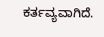ಕರ್ತವ್ಯವಾಗಿದೆ.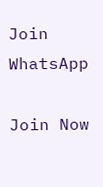Join WhatsApp

Join Now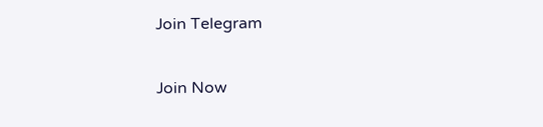Join Telegram

Join Now